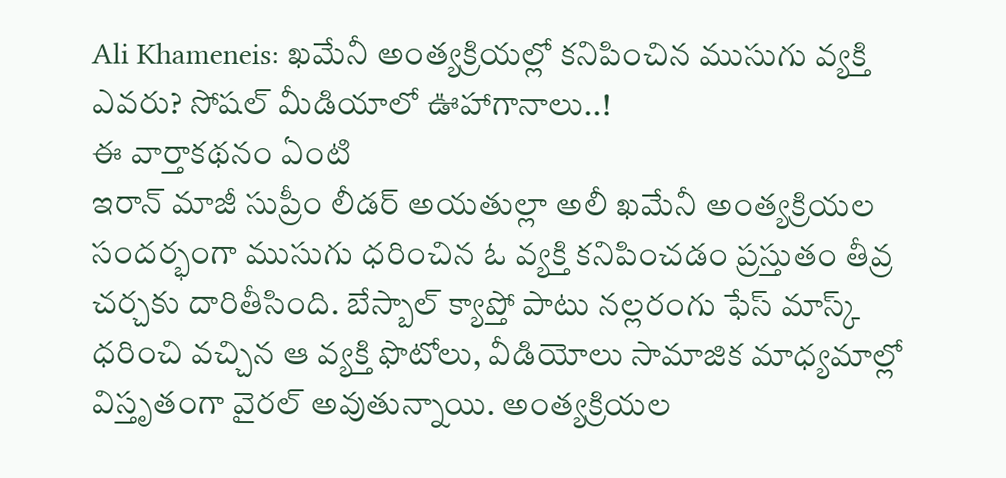Ali Khameneis: ఖమేనీ అంత్యక్రియల్లో కనిపించిన ముసుగు వ్యక్తి ఎవరు? సోషల్ మీడియాలో ఊహాగానాలు..!
ఈ వార్తాకథనం ఏంటి
ఇరాన్ మాజీ సుప్రీం లీడర్ అయతుల్లా అలీ ఖమేనీ అంత్యక్రియల సందర్భంగా ముసుగు ధరించిన ఓ వ్యక్తి కనిపించడం ప్రస్తుతం తీవ్ర చర్చకు దారితీసింది. బేస్బాల్ క్యాప్తో పాటు నల్లరంగు ఫేస్ మాస్క్ ధరించి వచ్చిన ఆ వ్యక్తి ఫొటోలు, వీడియోలు సామాజిక మాధ్యమాల్లో విస్తృతంగా వైరల్ అవుతున్నాయి. అంత్యక్రియల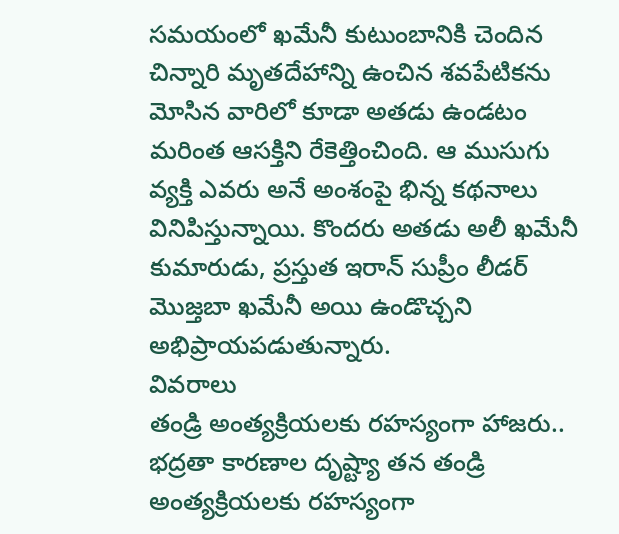సమయంలో ఖమేనీ కుటుంబానికి చెందిన చిన్నారి మృతదేహాన్ని ఉంచిన శవపేటికను మోసిన వారిలో కూడా అతడు ఉండటం మరింత ఆసక్తిని రేకెత్తించింది. ఆ ముసుగు వ్యక్తి ఎవరు అనే అంశంపై భిన్న కథనాలు వినిపిస్తున్నాయి. కొందరు అతడు అలీ ఖమేనీ కుమారుడు, ప్రస్తుత ఇరాన్ సుప్రీం లీడర్ మొజ్తబా ఖమేనీ అయి ఉండొచ్చని అభిప్రాయపడుతున్నారు.
వివరాలు
తండ్రి అంత్యక్రియలకు రహస్యంగా హాజరు..
భద్రతా కారణాల దృష్ట్యా తన తండ్రి అంత్యక్రియలకు రహస్యంగా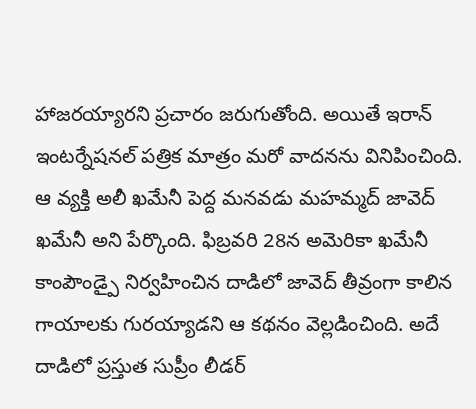హాజరయ్యారని ప్రచారం జరుగుతోంది. అయితే ఇరాన్ ఇంటర్నేషనల్ పత్రిక మాత్రం మరో వాదనను వినిపించింది. ఆ వ్యక్తి అలీ ఖమేనీ పెద్ద మనవడు మహమ్మద్ జావెద్ ఖమేనీ అని పేర్కొంది. ఫిబ్రవరి 28న అమెరికా ఖమేనీ కాంపౌండ్పై నిర్వహించిన దాడిలో జావెద్ తీవ్రంగా కాలిన గాయాలకు గురయ్యాడని ఆ కథనం వెల్లడించింది. అదే దాడిలో ప్రస్తుత సుప్రీం లీడర్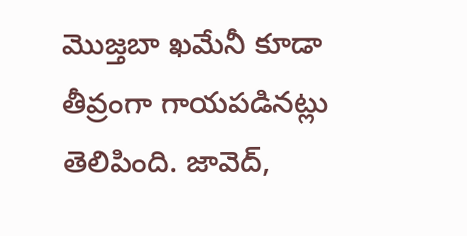మొజ్తబా ఖమేనీ కూడా తీవ్రంగా గాయపడినట్లు తెలిపింది. జావెద్,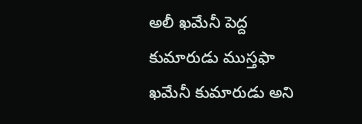అలీ ఖమేనీ పెద్ద కుమారుడు ముస్తఫా ఖమేనీ కుమారుడు అని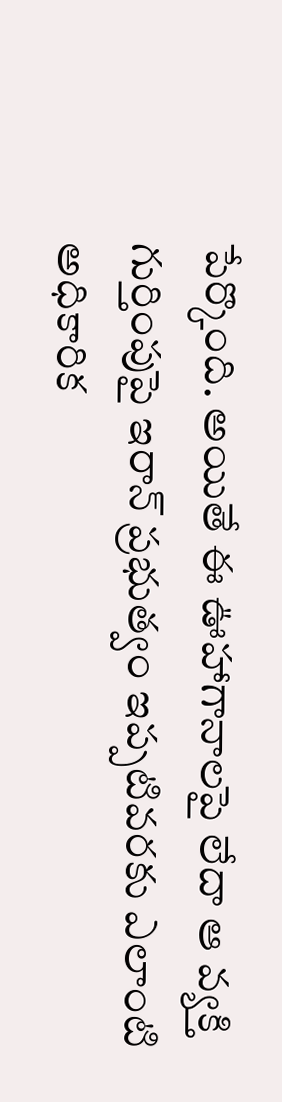పేర్కొంది. అయితే ఈ ఊహాగానాలపై లేదా ఆ వ్యక్తి గుర్తింపుపై ఇరాన్ ప్రభుత్వం ఇప్పటివరకు ఎలాంటి అధికారిక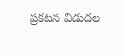ప్రకటన విడుదల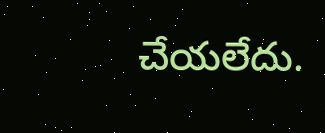చేయలేదు.